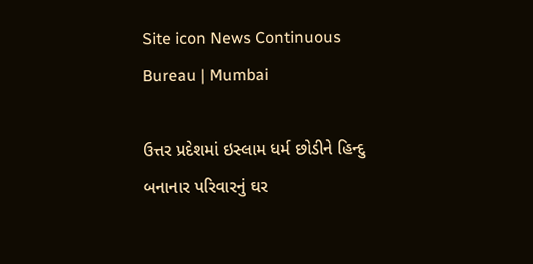Site icon News Continuous Bureau | Mumbai

ઉત્તર પ્રદેશમાં ઇસ્લામ ધર્મ છોડીને હિન્દુ બનાનાર પરિવારનું ઘર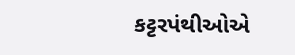કટ્ટરપંથીઓએ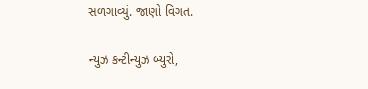સળગાવ્યું. જાણો વિગત.

ન્યુઝ કન્ટીન્યુઝ બ્યુરો,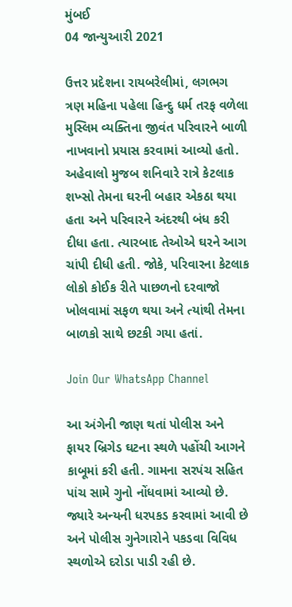મુંબઈ
04 જાન્યુઆરી 2021

ઉત્તર પ્રદેશના રાયબરેલીમાં, લગભગ ત્રણ મહિના પહેલા હિન્દુ ધર્મ તરફ વળેલા મુસ્લિમ વ્યક્તિના જીવંત પરિવારને બાળી નાખવાનો પ્રયાસ કરવામાં આવ્યો હતો. અહેવાલો મુજબ શનિવારે રાત્રે કેટલાક શખ્સો તેમના ઘરની બહાર એકઠા થયા હતા અને પરિવારને અંદરથી બંધ કરી દીધા હતા. ત્યારબાદ તેઓએ ઘરને આગ ચાંપી દીધી હતી. જોકે, પરિવારના કેટલાક લોકો કોઈક રીતે પાછળનો દરવાજો ખોલવામાં સફળ થયા અને ત્યાંથી તેમના બાળકો સાથે છટકી ગયા હતાં.

Join Our WhatsApp Channel

આ અંગેની જાણ થતાં પોલીસ અને ફાયર બ્રિગેડ ઘટના સ્થળે પહોંચી આગને કાબૂમાં કરી હતી. ગામના સરપંચ સહિત પાંચ સામે ગુનો નોંધવામાં આવ્યો છે. જ્યારે અન્યની ધરપકડ કરવામાં આવી છે અને પોલીસ ગુનેગારોને પકડવા વિવિધ સ્થળોએ દરોડા પાડી રહી છે.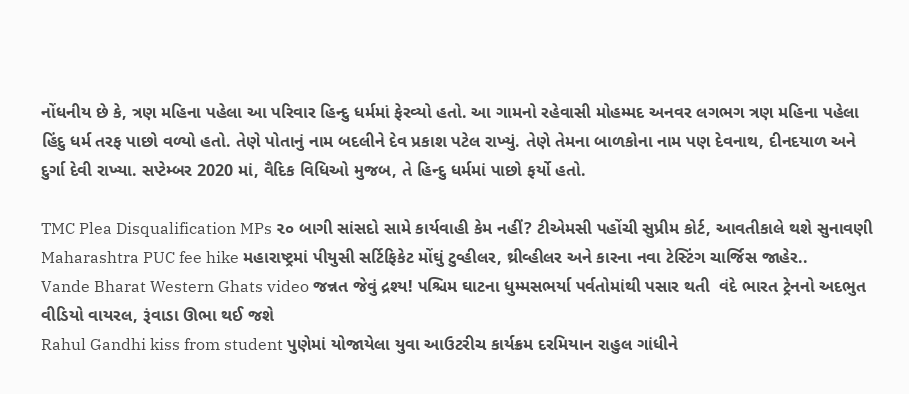નોંધનીય છે કે, ત્રણ મહિના પહેલા આ પરિવાર હિન્દુ ધર્મમાં ફેરવ્યો હતો. આ ગામનો રહેવાસી મોહમ્મદ અનવર લગભગ ત્રણ મહિના પહેલા હિંદુ ધર્મ તરફ પાછો વળ્યો હતો. તેણે પોતાનું નામ બદલીને દેવ પ્રકાશ પટેલ રાખ્યું. તેણે તેમના બાળકોના નામ પણ દેવનાથ, દીનદયાળ અને દુર્ગા દેવી રાખ્યા. સપ્ટેમ્બર 2020 માં, વૈદિક વિધિઓ મુજબ, તે હિન્દુ ધર્મમાં પાછો ફર્યો હતો.

TMC Plea Disqualification MPs ૨૦ બાગી સાંસદો સામે કાર્યવાહી કેમ નહીં? ટીએમસી પહોંચી સુપ્રીમ કોર્ટ, આવતીકાલે થશે સુનાવણી
Maharashtra PUC fee hike મહારાષ્ટ્રમાં પીયુસી સર્ટિફિકેટ મોંઘું ટુવ્હીલર, થ્રીવ્હીલર અને કારના નવા ટેસ્ટિંગ ચાર્જિસ જાહેર..
Vande Bharat Western Ghats video જન્નત જેવું દ્રશ્ય! પશ્ચિમ ઘાટના ધુમ્મસભર્યા પર્વતોમાંથી પસાર થતી  વંદે ભારત ટ્રેનનો અદભુત વીડિયો વાયરલ, રૂંવાડા ઊભા થઈ જશે
Rahul Gandhi kiss from student પુણેમાં યોજાયેલા યુવા આઉટરીચ કાર્યક્રમ દરમિયાન રાહુલ ગાંધીને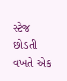સ્ટેજ છોડતી વખતે એક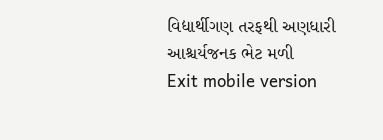વિદ્યાર્થીગણ તરફથી અણધારી આશ્ચર્યજનક ભેટ મળી
Exit mobile version